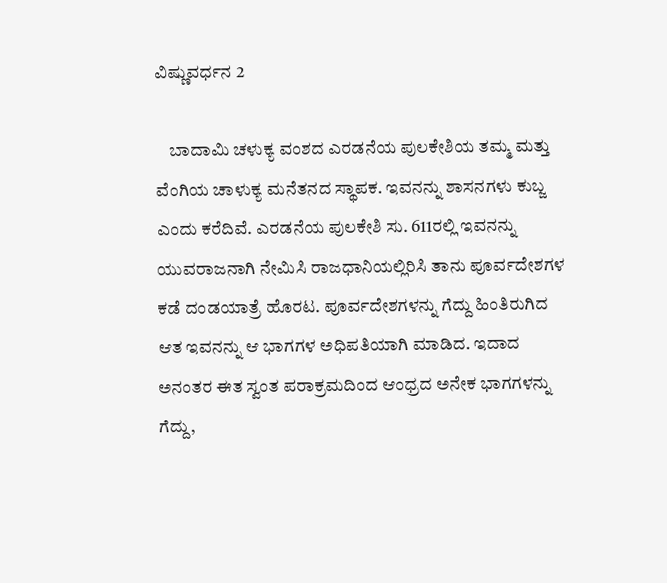ವಿಷ್ಣುವರ್ಧನ 2

    ಬಾದಾಮಿ ಚಳುಕ್ಯ ವಂಶದ ಎರಡನೆಯ ಪುಲಕೇಶಿಯ ತಮ್ಮ ಮತ್ತು ವೆಂಗಿಯ ಚಾಳುಕ್ಯ ಮನೆತನದ ಸ್ಥಾಪಕ. ಇವನನ್ನು ಶಾಸನಗಳು ಕುಬ್ಜ ಎಂದು ಕರೆದಿವೆ. ಎರಡನೆಯ ಪುಲಕೇಶಿ ಸು. 611ರಲ್ಲಿ ಇವನನ್ನು ಯುವರಾಜನಾಗಿ ನೇಮಿಸಿ ರಾಜಧಾನಿಯಲ್ಲಿರಿಸಿ ತಾನು ಪೂರ್ವದೇಶಗಳ ಕಡೆ ದಂಡಯಾತ್ರೆ ಹೊರಟ. ಪೂರ್ವದೇಶಗಳನ್ನು ಗೆದ್ದು ಹಿಂತಿರುಗಿದ ಆತ ಇವನನ್ನು ಆ ಭಾಗಗಳ ಅಧಿಪತಿಯಾಗಿ ಮಾಡಿದ. ಇದಾದ ಅನಂತರ ಈತ ಸ್ವಂತ ಪರಾಕ್ರಮದಿಂದ ಆಂಧ್ರದ ಅನೇಕ ಭಾಗಗಳನ್ನು ಗೆದ್ದು,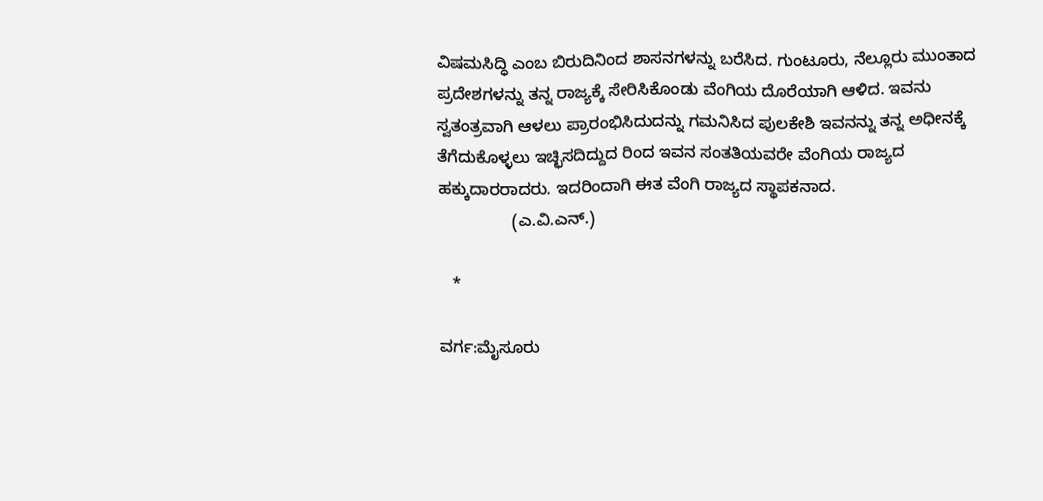ವಿಷಮಸಿದ್ಧಿ ಎಂಬ ಬಿರುದಿನಿಂದ ಶಾಸನಗಳನ್ನು ಬರೆಸಿದ. ಗುಂಟೂರು, ನೆಲ್ಲೂರು ಮುಂತಾದ ಪ್ರದೇಶಗಳನ್ನು ತನ್ನ ರಾಜ್ಯಕ್ಕೆ ಸೇರಿಸಿಕೊಂಡು ವೆಂಗಿಯ ದೊರೆಯಾಗಿ ಆಳಿದ. ಇವನು ಸ್ವತಂತ್ರವಾಗಿ ಆಳಲು ಪ್ರಾರಂಭಿಸಿದುದನ್ನು ಗಮನಿಸಿದ ಪುಲಕೇಶಿ ಇವನನ್ನು ತನ್ನ ಅಧೀನಕ್ಕೆ ತೆಗೆದುಕೊಳ್ಳಲು ಇಚ್ಛಿಸದಿದ್ದುದ ರಿಂದ ಇವನ ಸಂತತಿಯವರೇ ವೆಂಗಿಯ ರಾಜ್ಯದ ಹಕ್ಕುದಾರರಾದರು. ಇದರಿಂದಾಗಿ ಈತ ವೆಂಗಿ ರಾಜ್ಯದ ಸ್ಥಾಪಕನಾದ.
                (ಎ.ವಿ.ಎನ್.)

   *

ವರ್ಗ:ಮೈಸೂರು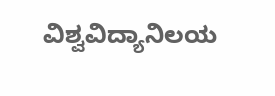ವಿಶ್ವವಿದ್ಯಾನಿಲಯ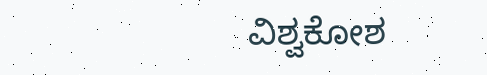ವಿಶ್ವಕೋಶ